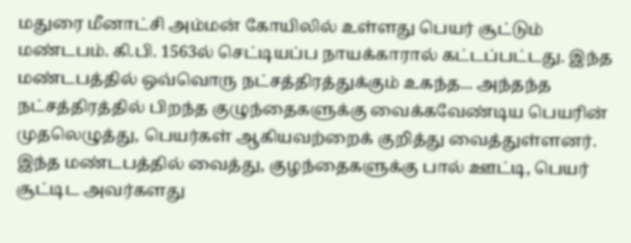மதுரை மீனாட்சி அம்மன் கோயிலில் உள்ளது பெயர் சூட்டும் மண்டபம். கி.பி. 1563ல் செட்டியப்ப நாயக்காரால் கட்டப்பட்டது. இந்த மண்டபத்தில் ஒவ்வொரு நட்சத்திரத்துக்கும் உகந்த... அந்தந்த நட்சத்திரத்தில் பிறந்த குழுந்தைகளுக்கு வைக்கவேண்டிய பெயரின் முதலெழுத்து, பெயர்கள் ஆகியவற்றைக் குறித்து வைத்துள்ளனர். இந்த மண்டபத்தில் வைத்து, குழந்தைகளுக்கு பால் ஊட்டி, பெயர் சூட்டிட அவர்களது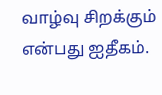வாழ்வு சிறக்கும் என்பது ஐதீகம்.